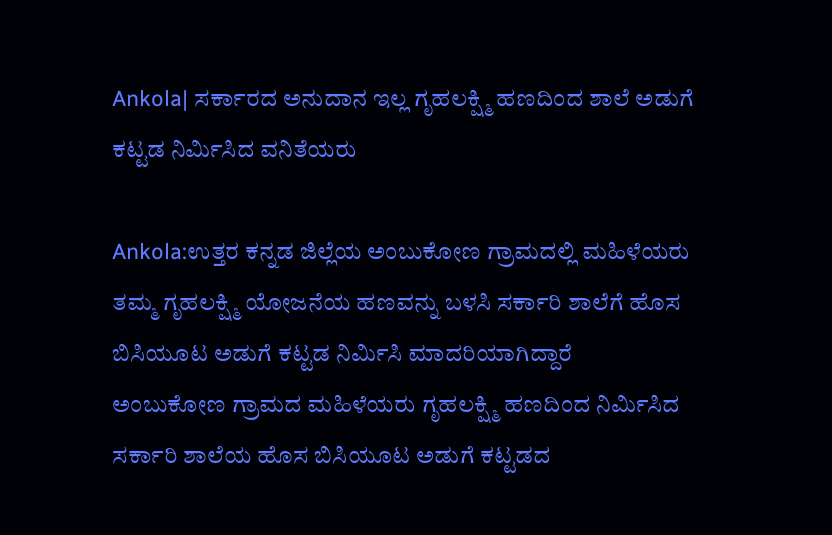Ankola| ಸರ್ಕಾರದ ಅನುದಾನ ಇಲ್ಲ ಗೃಹಲಕ್ಷ್ಮಿ ಹಣದಿಂದ ಶಾಲೆ ಅಡುಗೆ ಕಟ್ಟಡ ನಿರ್ಮಿಸಿದ ವನಿತೆಯರು

Ankola:ಉತ್ತರ ಕನ್ನಡ ಜಿಲ್ಲೆಯ ಅಂಬುಕೋಣ ಗ್ರಾಮದಲ್ಲಿ ಮಹಿಳೆಯರು ತಮ್ಮ ಗೃಹಲಕ್ಷ್ಮಿ ಯೋಜನೆಯ ಹಣವನ್ನು ಬಳಸಿ ಸರ್ಕಾರಿ ಶಾಲೆಗೆ ಹೊಸ ಬಿಸಿಯೂಟ ಅಡುಗೆ ಕಟ್ಟಡ ನಿರ್ಮಿಸಿ ಮಾದರಿಯಾಗಿದ್ದಾರೆ
ಅಂಬುಕೋಣ ಗ್ರಾಮದ ಮಹಿಳೆಯರು ಗೃಹಲಕ್ಷ್ಮಿ ಹಣದಿಂದ ನಿರ್ಮಿಸಿದ ಸರ್ಕಾರಿ ಶಾಲೆಯ ಹೊಸ ಬಿಸಿಯೂಟ ಅಡುಗೆ ಕಟ್ಟಡದ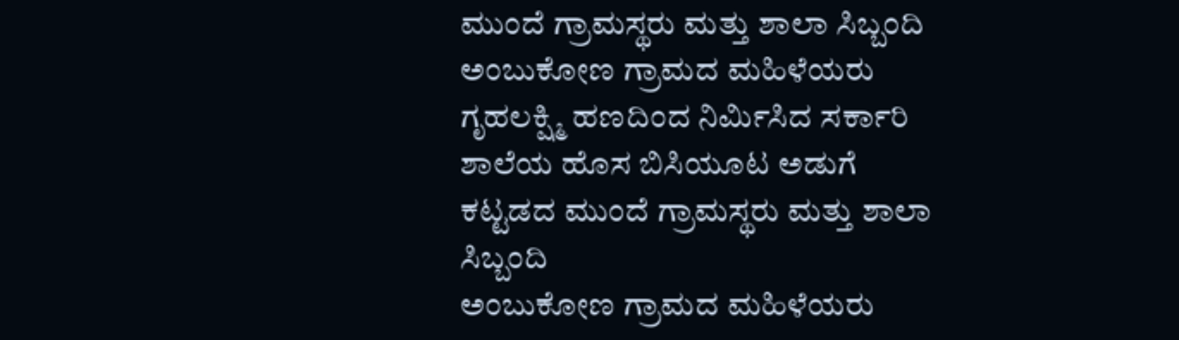ಮುಂದೆ ಗ್ರಾಮಸ್ಥರು ಮತ್ತು ಶಾಲಾ ಸಿಬ್ಬಂದಿ ಅಂಬುಕೋಣ ಗ್ರಾಮದ ಮಹಿಳೆಯರು ಗೃಹಲಕ್ಷ್ಮಿ ಹಣದಿಂದ ನಿರ್ಮಿಸಿದ ಸರ್ಕಾರಿ ಶಾಲೆಯ ಹೊಸ ಬಿಸಿಯೂಟ ಅಡುಗೆ ಕಟ್ಟಡದ ಮುಂದೆ ಗ್ರಾಮಸ್ಥರು ಮತ್ತು ಶಾಲಾ ಸಿಬ್ಬಂದಿ
ಅಂಬುಕೋಣ ಗ್ರಾಮದ ಮಹಿಳೆಯರು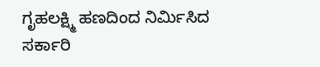ಗೃಹಲಕ್ಷ್ಮಿ ಹಣದಿಂದ ನಿರ್ಮಿಸಿದ ಸರ್ಕಾರಿ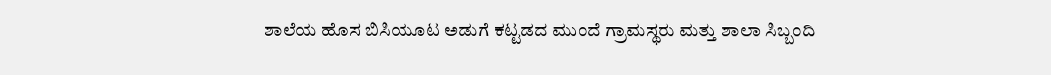ಶಾಲೆಯ ಹೊಸ ಬಿಸಿಯೂಟ ಅಡುಗೆ ಕಟ್ಟಡದ ಮುಂದೆ ಗ್ರಾಮಸ್ಥರು ಮತ್ತು ಶಾಲಾ ಸಿಬ್ಬಂದಿ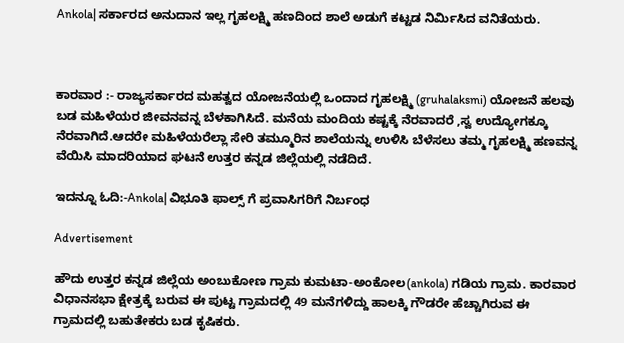Ankola| ಸರ್ಕಾರದ ಅನುದಾನ ಇಲ್ಲ ಗೃಹಲಕ್ಷ್ಮಿ ಹಣದಿಂದ ಶಾಲೆ ಅಡುಗೆ ಕಟ್ಟಡ ನಿರ್ಮಿಸಿದ ವನಿತೆಯರು.



ಕಾರವಾರ :- ರಾಜ್ಯಸರ್ಕಾರದ ಮಹತ್ವದ ಯೋಜನೆಯಲ್ಲಿ ಒಂದಾದ ಗೃಹಲಕ್ಷ್ಮಿ (gruhalaksmi) ಯೋಜನೆ ಹಲವು ಬಡ ಮಹಿಳೆಯರ ಜೀವನವನ್ನ ಬೆಳಕಾಗಿಸಿದೆ. ಮನೆಯ ಮಂದಿಯ ಕಷ್ಟಕ್ಕೆ ನೆರವಾದರೆ ,ಸ್ವ ಉದ್ಯೋಗಕ್ಕೂ ನೆರವಾಗಿದೆ.ಆದರೇ ಮಹಿಳೆಯರೆಲ್ಲಾ ಸೇರಿ ತಮ್ಮೂರಿನ ಶಾಲೆಯನ್ನು ಉಳಿಸಿ ಬೆಳೆಸಲು ತಮ್ಮ ಗೃಹಲಕ್ಷ್ಮಿ ಹಣವನ್ನ ವೆಯಿಸಿ ಮಾದರಿಯಾದ ಘಟನೆ ಉತ್ತರ ಕನ್ನಡ ಜಿಲ್ಲೆಯಲ್ಲಿ ನಡೆದಿದೆ.

ಇದನ್ನೂ ಓದಿ:-Ankola| ವಿಭೂತಿ ಫಾಲ್ಸ್ ಗೆ ಪ್ರವಾಸಿಗರಿಗೆ ನಿರ್ಬಂಧ

Advertisement

ಹೌದು ಉತ್ತರ ಕನ್ನಡ ಜಿಲ್ಲೆಯ ಅಂಬುಕೋಣ ಗ್ರಾಮ ಕುಮಟಾ-ಅಂಕೋಲ(ankola) ಗಡಿಯ ಗ್ರಾಮ. ಕಾರವಾರ ವಿಧಾನಸಭಾ ಕ್ಷೇತ್ರಕ್ಕೆ ಬರುವ ಈ ಪುಟ್ಟ ಗ್ರಾಮದಲ್ಲಿ 49 ಮನೆಗಳಿದ್ದು ಹಾಲಕ್ಕಿ ಗೌಡರೇ ಹೆಚ್ಚಾಗಿರುವ ಈ ಗ್ರಾಮದಲ್ಲಿ ಬಹುತೇಕರು ಬಡ ಕೃಷಿಕರು.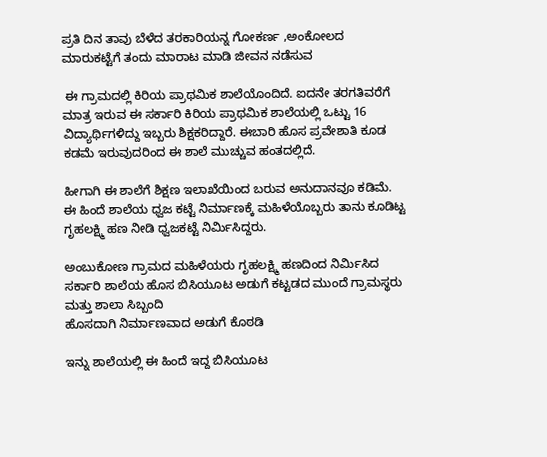ಪ್ರತಿ ದಿ‌ನ ತಾವು ಬೆಳೆದ ತರಕಾರಿಯನ್ನ ಗೋಕರ್ಣ ,ಅಂಕೋಲದ ಮಾರುಕಟ್ಟೆಗೆ ತಂದು ಮಾರಾಟ ಮಾಡಿ ಜೀವನ ನಡೆಸುವ

 ಈ ಗ್ರಾಮದಲ್ಲಿ ಕಿರಿಯ ಪ್ರಾಥಮಿಕ ಶಾಲೆಯೊಂದಿದೆ. ಐದನೇ ತರಗತಿವರೆಗೆ ಮಾತ್ರ ಇರುವ ಈ ಸರ್ಕಾರಿ ಕಿರಿಯ ಪ್ರಾಥಮಿಕ ಶಾಲೆಯಲ್ಲಿ ಒಟ್ಟು 16 ವಿದ್ಯಾರ್ಥಿಗಳಿದ್ದು ಇಬ್ಬರು ಶಿಕ್ಷಕರಿದ್ದಾರೆ. ಈಬಾರಿ ಹೊಸ ಪ್ರವೇಶಾತಿ ಕೂಡ ಕಡಮೆ ಇರುವುದರಿಂದ ಈ ಶಾಲೆ ಮುಚ್ಚುವ ಹಂತದಲ್ಲಿದೆ.

ಹೀಗಾಗಿ ಈ ಶಾಲೆಗೆ ಶಿಕ್ಷಣ ಇಲಾಖೆಯಿಂದ ಬರುವ ಅನುದಾನವೂ ಕಡಿಮೆ. ಈ ಹಿಂದೆ ಶಾಲೆಯ ಧ್ವಜ ಕಟ್ಟೆ ನಿರ್ಮಾಣಕ್ಕೆ ಮಹಿಳೆಯೊಬ್ಬರು ತಾನು ಕೂಡಿಟ್ಟ ಗೃಹಲಕ್ಷ್ಮಿ ಹಣ ನೀಡಿ ಧ್ವಜಕಟ್ಟೆ ನಿರ್ಮಿಸಿದ್ದರು.

ಅಂಬುಕೋಣ ಗ್ರಾಮದ ಮಹಿಳೆಯರು ಗೃಹಲಕ್ಷ್ಮಿ ಹಣದಿಂದ ನಿರ್ಮಿಸಿದ ಸರ್ಕಾರಿ ಶಾಲೆಯ ಹೊಸ ಬಿಸಿಯೂಟ ಅಡುಗೆ ಕಟ್ಟಡದ ಮುಂದೆ ಗ್ರಾಮಸ್ಥರು ಮತ್ತು ಶಾಲಾ ಸಿಬ್ಬಂದಿ
ಹೊಸದಾಗಿ ನಿರ್ಮಾಣವಾದ ಅಡುಗೆ ಕೊಠಡಿ

ಇನ್ನು ಶಾಲೆಯಲ್ಲಿ ಈ ಹಿಂದೆ ಇದ್ದ ಬಿಸಿಯೂಟ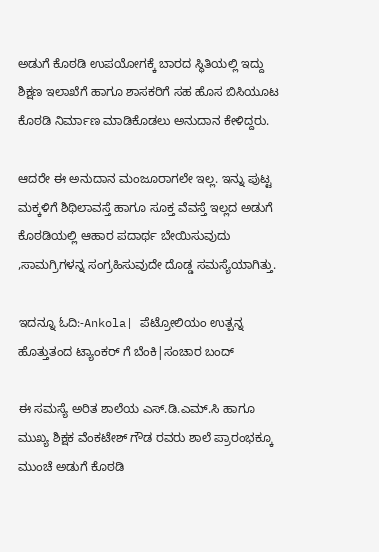ಅಡುಗೆ ಕೊಠಡಿ ಉಪಯೋಗಕ್ಕೆ ಬಾರದ ಸ್ಥಿತಿಯಲ್ಲಿ ಇದ್ದು ಶಿಕ್ಷಣ ಇಲಾಖೆಗೆ ಹಾಗೂ ಶಾಸಕರಿಗೆ ಸಹ ಹೊಸ ಬಿಸಿಯೂಟ ಕೊಠಡಿ ನಿರ್ಮಾಣ ಮಾಡಿಕೊಡಲು ಅನುದಾನ ಕೇಳಿದ್ದರು.

ಆದರೇ ಈ ಅನುದಾನ ಮಂಜೂರಾಗಲೇ ಇಲ್ಲ. ಇನ್ನು ಪುಟ್ಟ ಮಕ್ಕಳಿಗೆ ಶಿಥಿಲಾವಸ್ತೆ ಹಾಗೂ ಸೂಕ್ತ ವೆವಸ್ತೆ ಇಲ್ಲದ ಅಡುಗೆ ಕೊಠಡಿಯಲ್ಲಿ ಆಹಾರ ಪದಾರ್ಥ ಬೇಯಿಸುವುದು ,ಸಾಮಗ್ರಿಗಳನ್ನ ಸಂಗ್ರಹಿಸುವುದೇ ದೊಡ್ಡ ಸಮಸ್ಯೆಯಾಗಿತ್ತು.

ಇದನ್ನೂ ಓದಿ:-Ankola| ಪೆಟ್ರೋಲಿಯಂ ಉತ್ಪನ್ನ ಹೊತ್ತುತಂದ ಟ್ಯಾಂಕರ್ ಗೆ ಬೆಂಕಿ|ಸಂಚಾರ ಬಂದ್

ಈ ಸಮಸ್ಯೆ ಅರಿತ ಶಾಲೆಯ ಎಸ್.ಡಿ.ಎಮ್.ಸಿ ಹಾಗೂ ಮುಖ್ಯ ಶಿಕ್ಷಕ ವೆಂಕಟೇಶ್ ಗೌಡ ರವರು ಶಾಲೆ ಪ್ರಾರಂಭಕ್ಕೂ ಮುಂಚೆ ಅಡುಗೆ ಕೊಠಡಿ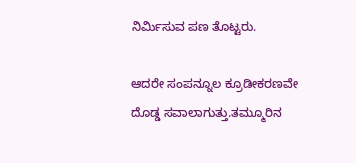ನಿರ್ಮಿಸುವ ಪಣ ತೊಟ್ಟರು.

ಆದರೇ ಸಂಪನ್ನೂಲ ಕ್ರೂಡೀಕರಣವೇ ದೊಡ್ಡ ಸವಾಲಾಗುತ್ತು.ತಮ್ಮೂರಿನ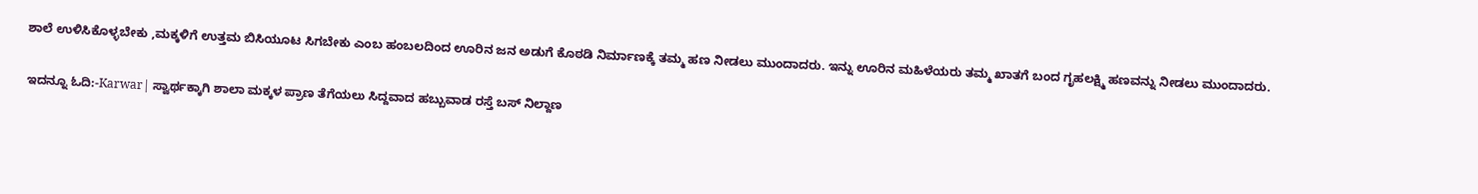ಶಾಲೆ ಉಳಿಸಿಕೊಳ್ಳಬೇಕು ,ಮಕ್ಕಳಿಗೆ ಉತ್ತಮ ಬಿಸಿಯೂಟ ಸಿಗಬೇಕು ಎಂಬ ಹಂಬಲದಿಂದ ಊರಿನ ಜನ ಅಡುಗೆ ಕೊಠಡಿ ನಿರ್ಮಾಣಕ್ಕೆ ತಮ್ಮ ಹಣ ನೀಡಲು ಮುಂದಾದರು. ಇನ್ನು ಊರಿನ ಮಹಿಳೆಯರು ತಮ್ಮ ಖಾತಗೆ ಬಂದ ಗೃಹಲಕ್ಷ್ಮಿ ಹಣವನ್ನು ನೀಡಲು ಮುಂದಾದರು.

ಇದನ್ನೂ ಓದಿ:-Karwar| ಸ್ವಾರ್ಥಕ್ಕಾಗಿ ಶಾಲಾ ಮಕ್ಕಳ ಪ್ರಾಣ ತೆಗೆಯಲು ಸಿದ್ದವಾದ ಹಬ್ಬುವಾಡ ರಸ್ತೆ ಬಸ್ ನಿಲ್ದಾಣ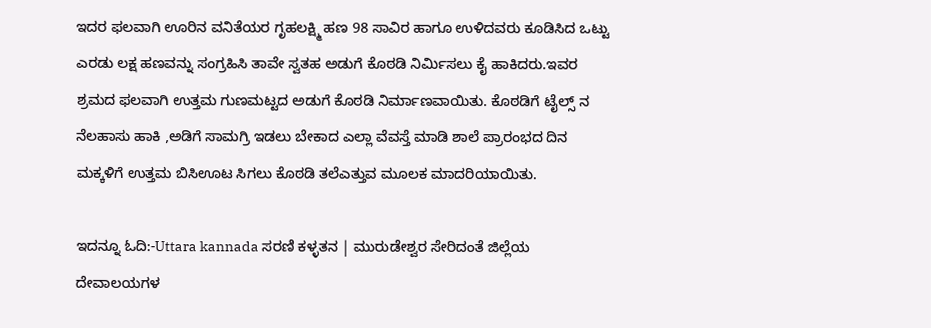ಇದರ ಫಲವಾಗಿ ಊರಿನ ವನಿತೆಯರ ಗೃಹಲಕ್ಷ್ಮಿ ಹಣ 98 ಸಾವಿರ ಹಾಗೂ ಉಳಿದವರು ಕೂಡಿಸಿದ ಒಟ್ಟು ಎರಡು ಲಕ್ಷ ಹಣವನ್ನು ಸಂಗ್ರಹಿಸಿ ತಾವೇ ಸ್ವತಹ ಅಡುಗೆ ಕೊಠಡಿ ನಿರ್ಮಿಸಲು ಕೈ ಹಾಕಿದರು.ಇವರ ಶ್ರಮದ ಫಲವಾಗಿ ಉತ್ತಮ ಗುಣಮಟ್ಟದ ಅಡುಗೆ ಕೊಠಡಿ ನಿರ್ಮಾಣವಾಯಿತು. ಕೊಠಡಿಗೆ ಟೈಲ್ಸ್ ನ ನೆಲಹಾಸು ಹಾಕಿ ,ಅಡಿಗೆ ಸಾಮಗ್ರಿ ಇಡಲು ಬೇಕಾದ ಎಲ್ಲಾ ವೆವಸ್ತೆ ಮಾಡಿ ಶಾಲೆ ಪ್ರಾರಂಭದ ದಿನ ಮಕ್ಕಳಿಗೆ ಉತ್ತಮ ಬಿಸಿಊಟ ಸಿಗಲು ಕೊಠಡಿ ತಲೆಎತ್ತುವ ಮೂಲಕ ಮಾದರಿಯಾಯಿತು.

ಇದನ್ನೂ ಓದಿ:-Uttara kannada ಸರಣಿ ಕಳ್ಳತನ | ಮುರುಡೇಶ್ವರ ಸೇರಿದಂತೆ ಜಿಲ್ಲೆಯ ದೇವಾಲಯಗಳ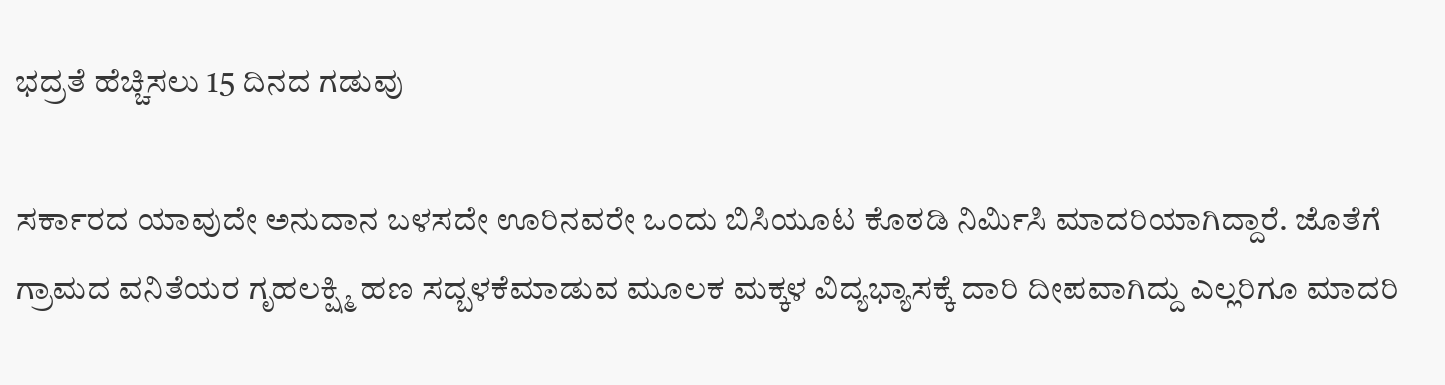ಭದ್ರತೆ ಹೆಚ್ಚಿಸಲು 15 ದಿನದ ಗಡುವು

ಸರ್ಕಾರದ ಯಾವುದೇ ಅನುದಾನ ಬಳಸದೇ ಊರಿನವರೇ ಒಂದು ಬಿಸಿಯೂಟ ಕೊಠಡಿ ನಿರ್ಮಿಸಿ ಮಾದರಿಯಾಗಿದ್ದಾರೆ. ಜೊತೆಗೆ ಗ್ರಾಮದ ವನಿತೆಯರ ಗೃಹಲಕ್ಷ್ಮಿ ಹಣ ಸದ್ಬಳಕೆಮಾಡುವ ಮೂಲಕ ಮಕ್ಕಳ ವಿದ್ಯಭ್ಯಾಸಕ್ಕೆ ದಾರಿ ದೀಪವಾಗಿದ್ದು ಎಲ್ಲರಿಗೂ ಮಾದರಿ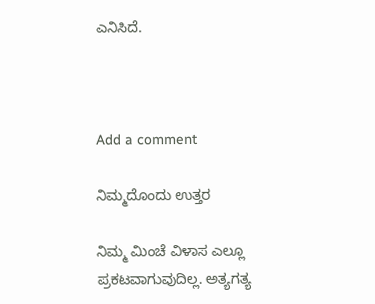ಎನಿಸಿದೆ.



Add a comment

ನಿಮ್ಮದೊಂದು ಉತ್ತರ

ನಿಮ್ಮ ಮಿಂಚೆ ವಿಳಾಸ ಎಲ್ಲೂ ಪ್ರಕಟವಾಗುವುದಿಲ್ಲ. ಅತ್ಯಗತ್ಯ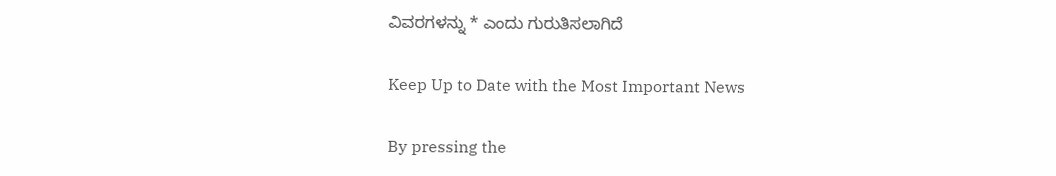ವಿವರಗಳನ್ನು * ಎಂದು ಗುರುತಿಸಲಾಗಿದೆ

Keep Up to Date with the Most Important News

By pressing the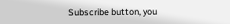Subscribe button, you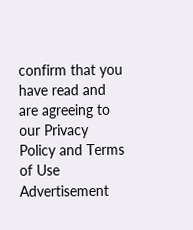confirm that you have read and are agreeing to our Privacy Policy and Terms of Use
Advertisement